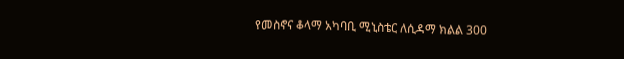የመስኖና ቆላማ አካባቢ ሚኒስቴር ለሲዳማ ክልል 300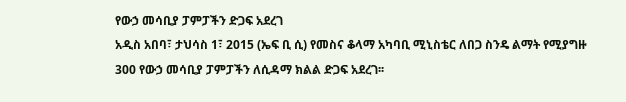የውኃ መሳቢያ ፓምፓችን ድጋፍ አደረገ
አዲስ አበባ፣ ታህሳስ 1፣ 2015 (ኤፍ ቢ ሲ) የመስና ቆላማ አካባቢ ሚኒስቴር ለበጋ ስንዴ ልማት የሚያግዙ 300 የውኃ መሳቢያ ፓምፓችን ለሲዳማ ክልል ድጋፍ አደረገ፡፡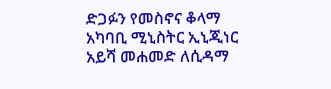ድጋፉን የመስኖና ቆላማ አካባቢ ሚኒስትር ኢኒጂነር አይሻ መሐመድ ለሲዳማ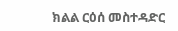ክልል ርዕሰ መስተዳድር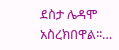ደስታ ሌዳሞ አስረክበዋል፡፡…